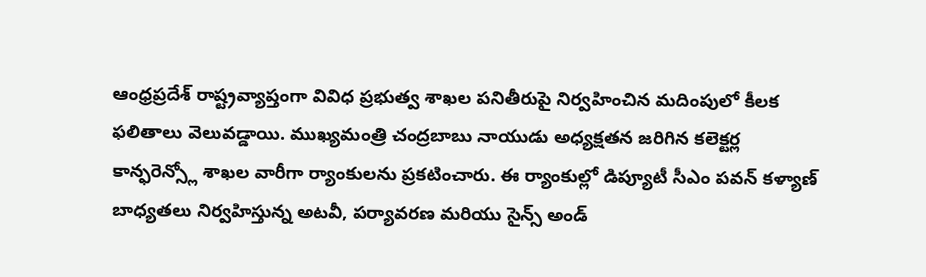ఆంధ్రప్రదేశ్ రాష్ట్రవ్యాప్తంగా వివిధ ప్రభుత్వ శాఖల పనితీరుపై నిర్వహించిన మదింపులో కీలక ఫలితాలు వెలువడ్డాయి. ముఖ్యమంత్రి చంద్రబాబు నాయుడు అధ్యక్షతన జరిగిన కలెక్టర్ల కాన్ఫరెన్స్లో శాఖల వారీగా ర్యాంకులను ప్రకటించారు. ఈ ర్యాంకుల్లో డిప్యూటీ సీఎం పవన్ కళ్యాణ్ బాధ్యతలు నిర్వహిస్తున్న అటవీ, పర్యావరణ మరియు సైన్స్ అండ్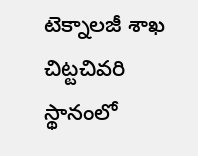టెక్నాలజీ శాఖ చిట్టచివరి స్థానంలో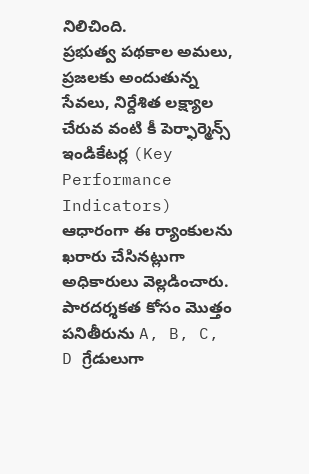నిలిచింది.
ప్రభుత్వ పథకాల అమలు, ప్రజలకు అందుతున్న సేవలు, నిర్దేశిత లక్ష్యాల చేరువ వంటి కీ పెర్ఫార్మెన్స్ ఇండికేటర్ల (Key Performance Indicators) ఆధారంగా ఈ ర్యాంకులను ఖరారు చేసినట్లుగా అధికారులు వెల్లడించారు. పారదర్శకత కోసం మొత్తం పనితీరును A, B, C, D గ్రేడులుగా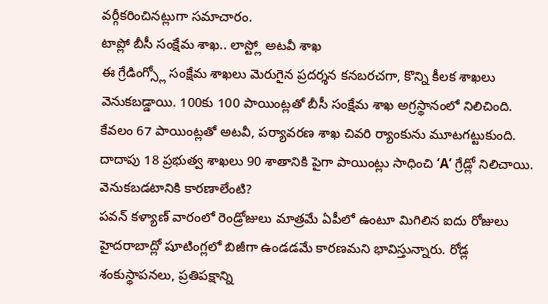వర్గీకరించినట్లుగా సమాచారం.
టాప్లో బీసీ సంక్షేమ శాఖ.. లాస్ట్లో అటవీ శాఖ
ఈ గ్రేడింగ్స్లో సంక్షేమ శాఖలు మెరుగైన ప్రదర్శన కనబరచగా, కొన్ని కీలక శాఖలు వెనుకబడ్డాయి. 100కు 100 పాయింట్లతో బీసీ సంక్షేమ శాఖ అగ్రస్థానంలో నిలిచింది. కేవలం 67 పాయింట్లతో అటవీ, పర్యావరణ శాఖ చివరి ర్యాంకును మూటగట్టుకుంది. దాదాపు 18 ప్రభుత్వ శాఖలు 90 శాతానికి పైగా పాయింట్లు సాధించి ‘A’ గ్రేడ్లో నిలిచాయి.
వెనుకబడటానికి కారణాలేంటి?
పవన్ కళ్యాణ్ వారంలో రెండ్రోజులు మాత్రమే ఏపీలో ఉంటూ మిగిలిన ఐదు రోజులు హైదరాబాద్లో షూటింగ్లలో బిజీగా ఉండడమే కారణమని భావిస్తున్నారు. రోడ్ల శంకుస్థాపనలు, ప్రతిపక్షాన్ని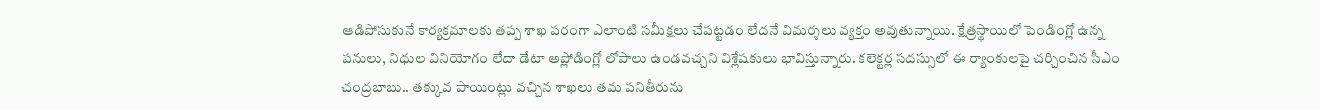ఆడిపోసుకునే కార్యక్రమాలకు తప్ప శాఖ పరంగా ఎలాంటి సమీక్షలు చేపట్టడం లేదనే విమర్శలు వ్యక్తం అవుతున్నాయి. క్షేత్రస్థాయిలో పెండింగ్లో ఉన్న పనులు, నిధుల వినియోగం లేదా డేటా అప్లోడింగ్లో లోపాలు ఉండవచ్చని విశ్లేషకులు భావిస్తున్నారు. కలెక్టర్ల సదస్సులో ఈ ర్యాంకులపై చర్చించిన సీఎం చంద్రబాబు.. తక్కువ పాయింట్లు వచ్చిన శాఖలు తమ పనితీరును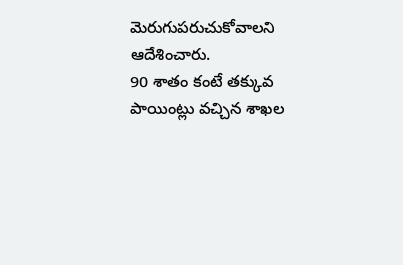మెరుగుపరుచుకోవాలని ఆదేశించారు.
90 శాతం కంటే తక్కువ పాయింట్లు వచ్చిన శాఖల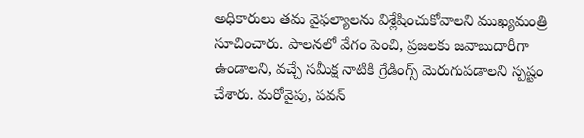అధికారులు తమ వైఫల్యాలను విశ్లేషించుకోవాలని ముఖ్యమంత్రి సూచించారు. పాలనలో వేగం పెంచి, ప్రజలకు జవాబుదారీగా ఉండాలని, వచ్చే సమీక్ష నాటికి గ్రేడింగ్స్ మెరుగుపడాలని స్పష్టం చేశారు. మరోవైపు, పవన్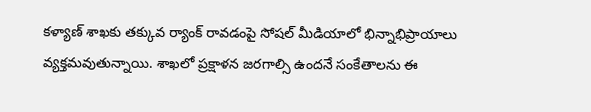కళ్యాణ్ శాఖకు తక్కువ ర్యాంక్ రావడంపై సోషల్ మీడియాలో భిన్నాభిప్రాయాలు వ్యక్తమవుతున్నాయి. శాఖలో ప్రక్షాళన జరగాల్సి ఉందనే సంకేతాలను ఈ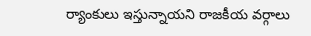ర్యాంకులు ఇస్తున్నాయని రాజకీయ వర్గాలు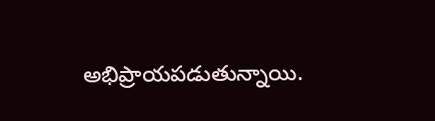అభిప్రాయపడుతున్నాయి.